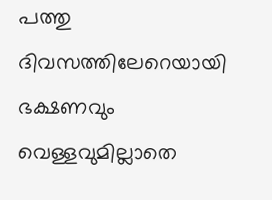പത്തു ദിവസത്തിലേറെയായി ഭക്ഷണവും വെള്ളവുമില്ലാതെ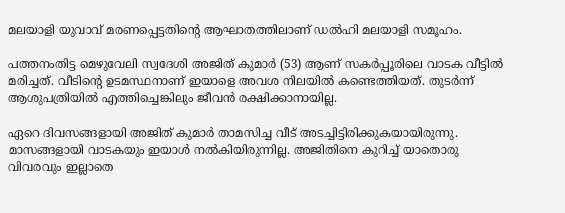മലയാളി യുവാവ് മരണപ്പെട്ടതിന്റെ ആഘാതത്തിലാണ് ഡല്‍ഹി മലയാളി സമൂഹം.

പത്തനംതിട്ട മെഴുവേലി സ്വദേശി അജിത് കുമാര്‍ (53) ആണ് സകര്‍പ്പൂരിലെ വാടക വീട്ടില്‍ മരിച്ചത്. വീടിന്റെ ഉടമസ്ഥനാണ് ഇയാളെ അവശ നിലയില്‍ കണ്ടെത്തിയത്. തുടര്‍ന്ന് ആശുപത്രിയില്‍ എത്തിച്ചെങ്കിലും ജീവന്‍ രക്ഷിക്കാനായില്ല.

ഏറെ ദിവസങ്ങളായി അജിത് കുമാര്‍ താമസിച്ച വീട് അടച്ചിട്ടിരിക്കുകയായിരുന്നു. മാസങ്ങളായി വാടകയും ഇയാള്‍ നല്‍കിയിരുന്നില്ല. അജിതിനെ കുറിച്ച്‌ യാതൊരു വിവരവും ഇല്ലാതെ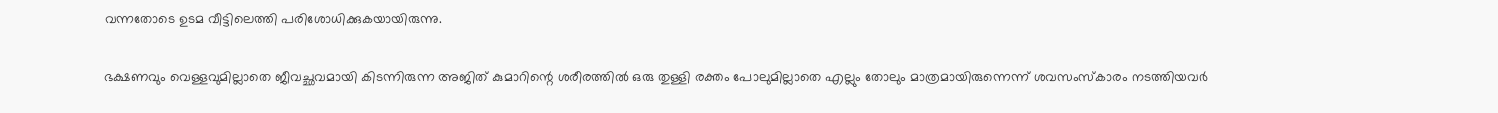വന്നതോടെ ഉടമ വീട്ടിലെത്തി പരിശോധിക്കുകയായിരുന്നു.

ഭക്ഷണവും വെള്ളവുമില്ലാതെ ജീവച്ഛവമായി കിടന്നിരുന്ന അജിത് കുമാറിന്റെ ശരീരത്തില്‍ ഒരു തുള്ളി രക്തം പോലുമില്ലാതെ എല്ലും തോലും മാത്രമായിരുന്നെന്ന് ശവസംസ്‌കാരം നടത്തിയവര്‍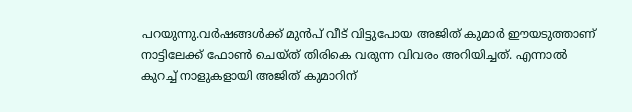പറയുന്നു.വര്‍ഷങ്ങള്‍ക്ക് മുന്‍പ് വീട് വിട്ടുപോയ അജിത് കുമാര്‍ ഈയടുത്താണ് നാട്ടിലേക്ക് ഫോണ്‍ ചെയ്ത് തിരികെ വരുന്ന വിവരം അറിയിച്ചത്. എന്നാല്‍ കുറച്ച്‌ നാളുകളായി അജിത് കുമാറിന്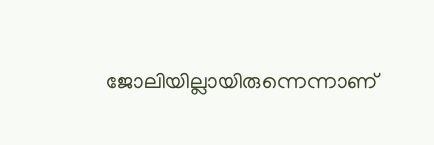ജോലിയില്ലായിരുന്നെന്നാണ്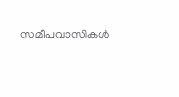സമീപവാസികള്‍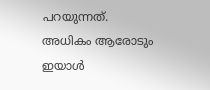പറയുന്നത്. അധികം ആരോടും ഇയാള്‍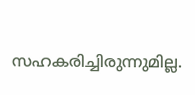സഹകരിച്ചിരുന്നുമില്ല.